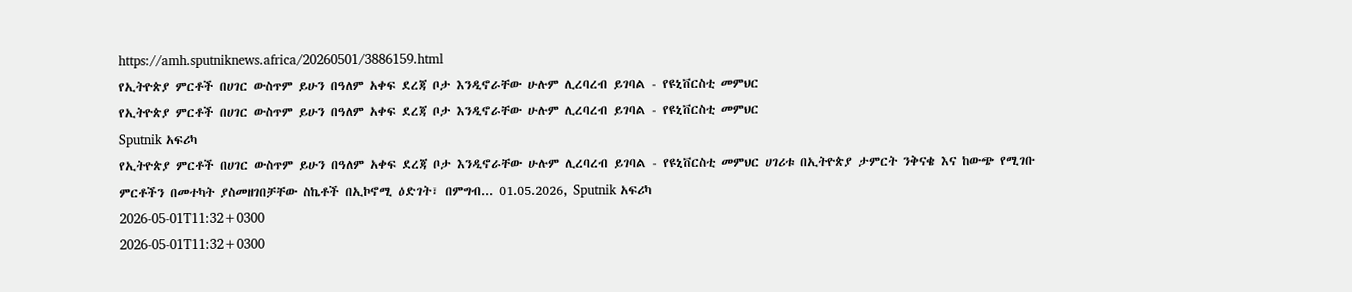https://amh.sputniknews.africa/20260501/3886159.html
የኢትዮጵያ ምርቶች በሀገር ውስጥም ይሁን በዓለም አቀፍ ደረጃ ቦታ እንዲኖራቸው ሁሉም ሊረባረብ ይገባል - የዩኒቨርስቲ መምህር
የኢትዮጵያ ምርቶች በሀገር ውስጥም ይሁን በዓለም አቀፍ ደረጃ ቦታ እንዲኖራቸው ሁሉም ሊረባረብ ይገባል - የዩኒቨርስቲ መምህር
Sputnik አፍሪካ
የኢትዮጵያ ምርቶች በሀገር ውስጥም ይሁን በዓለም አቀፍ ደረጃ ቦታ እንዲኖራቸው ሁሉም ሊረባረብ ይገባል - የዩኒቨርስቲ መምህር ሀገሪቱ በኢትዮጵያ ታምርት ንቅናቄ እና ከውጭ የሚገቡ ምርቶችን በመተካት ያስመዘገበቻቸው ስኬቶች በኢኮኖሚ ዕድገት፣ በምግብ... 01.05.2026, Sputnik አፍሪካ
2026-05-01T11:32+0300
2026-05-01T11:32+0300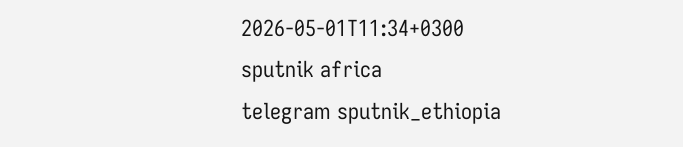2026-05-01T11:34+0300
sputnik africa
telegram sputnik_ethiopia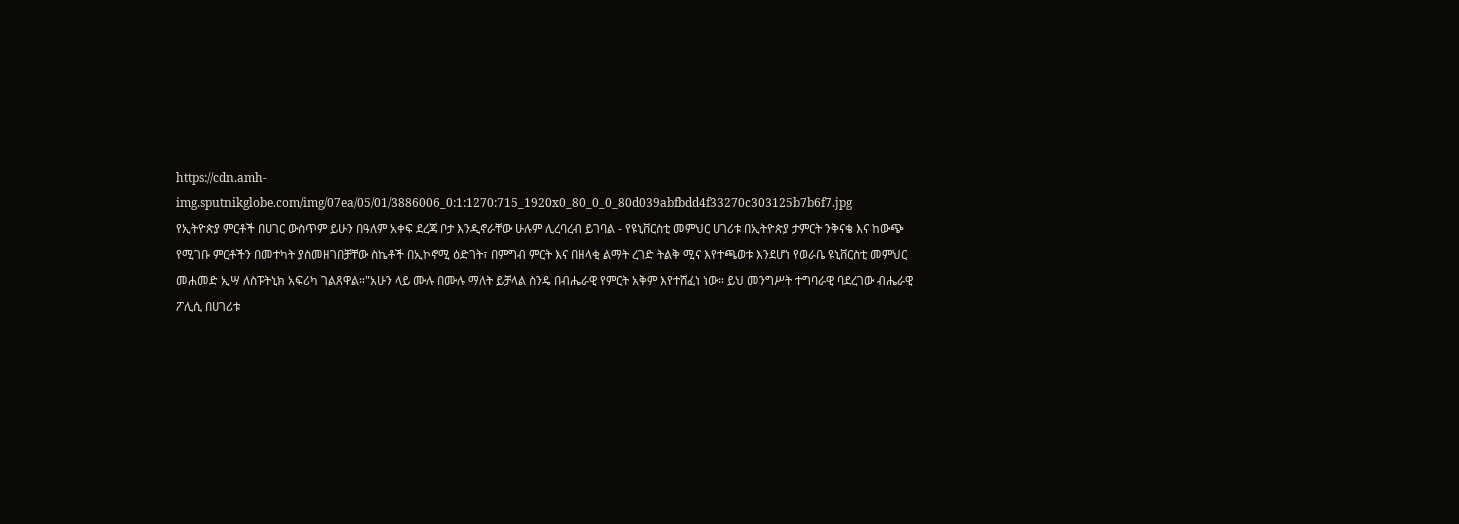https://cdn.amh-img.sputnikglobe.com/img/07ea/05/01/3886006_0:1:1270:715_1920x0_80_0_0_80d039abfbdd4f33270c303125b7b6f7.jpg
የኢትዮጵያ ምርቶች በሀገር ውስጥም ይሁን በዓለም አቀፍ ደረጃ ቦታ እንዲኖራቸው ሁሉም ሊረባረብ ይገባል - የዩኒቨርስቲ መምህር ሀገሪቱ በኢትዮጵያ ታምርት ንቅናቄ እና ከውጭ የሚገቡ ምርቶችን በመተካት ያስመዘገበቻቸው ስኬቶች በኢኮኖሚ ዕድገት፣ በምግብ ምርት እና በዘላቂ ልማት ረገድ ትልቅ ሚና እየተጫወቱ እንደሆነ የወራቤ ዩኒቨርስቲ መምህር መሐመድ ኢሣ ለስፑትኒክ አፍሪካ ገልጸዋል።"አሁን ላይ ሙሉ በሙሉ ማለት ይቻላል ስንዴ በብሔራዊ የምርት አቅም እየተሸፈነ ነው። ይህ መንግሥት ተግባራዊ ባደረገው ብሔራዊ ፖሊሲ በሀገሪቱ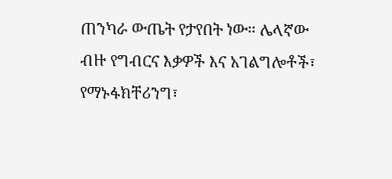ጠንካራ ውጤት የታየበት ነው። ሌላኛው ብዙ የግብርና እቃዎች እና አገልግሎቶች፣ የማኑፋክቸሪንግ፣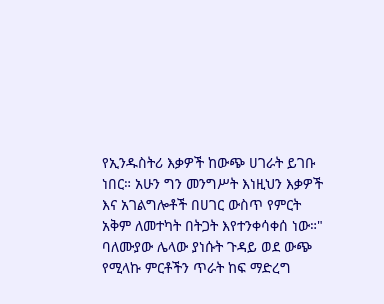የኢንዱስትሪ እቃዎች ከውጭ ሀገራት ይገቡ ነበር። አሁን ግን መንግሥት እነዚህን እቃዎች እና አገልግሎቶች በሀገር ውስጥ የምርት አቅም ለመተካት በትጋት እየተንቀሳቀሰ ነው።" ባለሙያው ሌላው ያነሱት ጉዳይ ወደ ውጭ የሚላኩ ምርቶችን ጥራት ከፍ ማድረግ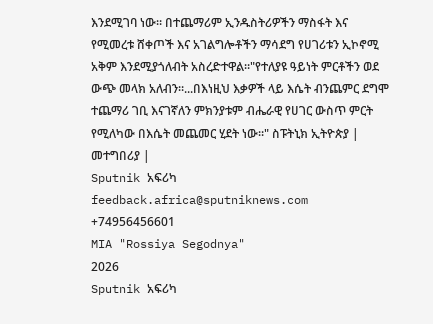እንደሚገባ ነው። በተጨማሪም ኢንዱስትሪዎችን ማስፋት እና የሚመረቱ ሸቀጦች እና አገልግሎቶችን ማሳደግ የሀገሪቱን ኢኮኖሚ አቅም እንደሚያጎለብት አስረድተዋል።"የተለያዩ ዓይነት ምርቶችን ወደ ውጭ መላክ አለብን።...በእነዚህ እቃዎች ላይ እሴት ብንጨምር ደግሞ ተጨማሪ ገቢ እናገኛለን ምክንያቱም ብሔራዊ የሀገር ውስጥ ምርት የሚለካው በእሴት መጨመር ሂደት ነው።" ስፑትኒክ ኢትዮጵያ | መተግበሪያ |
Sputnik አፍሪካ
feedback.africa@sputniknews.com
+74956456601
MIA "Rossiya Segodnya"
2026
Sputnik አፍሪካ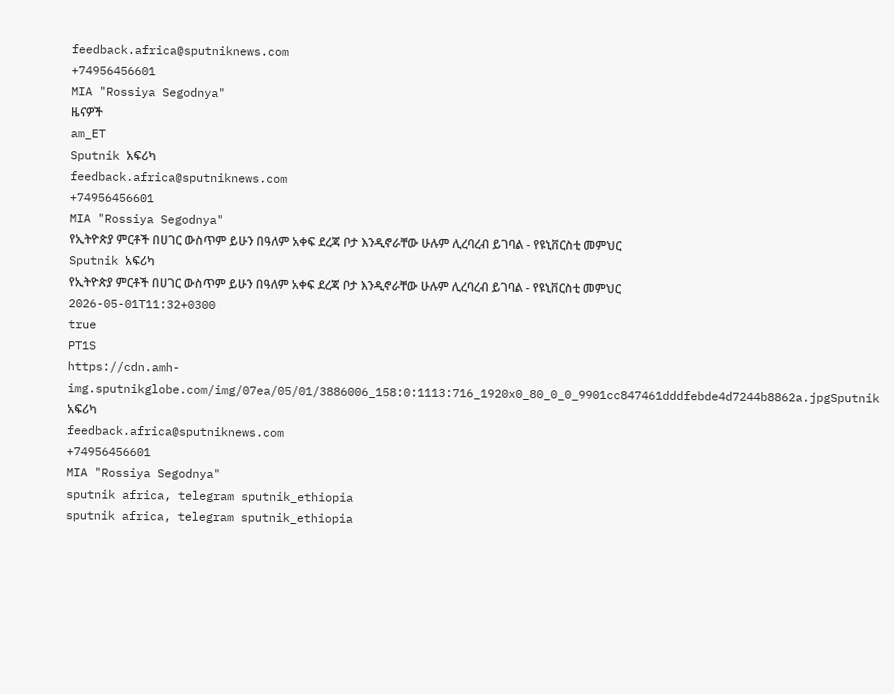feedback.africa@sputniknews.com
+74956456601
MIA "Rossiya Segodnya"
ዜናዎች
am_ET
Sputnik አፍሪካ
feedback.africa@sputniknews.com
+74956456601
MIA "Rossiya Segodnya"
የኢትዮጵያ ምርቶች በሀገር ውስጥም ይሁን በዓለም አቀፍ ደረጃ ቦታ እንዲኖራቸው ሁሉም ሊረባረብ ይገባል - የዩኒቨርስቲ መምህር
Sputnik አፍሪካ
የኢትዮጵያ ምርቶች በሀገር ውስጥም ይሁን በዓለም አቀፍ ደረጃ ቦታ እንዲኖራቸው ሁሉም ሊረባረብ ይገባል - የዩኒቨርስቲ መምህር
2026-05-01T11:32+0300
true
PT1S
https://cdn.amh-img.sputnikglobe.com/img/07ea/05/01/3886006_158:0:1113:716_1920x0_80_0_0_9901cc847461dddfebde4d7244b8862a.jpgSputnik አፍሪካ
feedback.africa@sputniknews.com
+74956456601
MIA "Rossiya Segodnya"
sputnik africa, telegram sputnik_ethiopia
sputnik africa, telegram sputnik_ethiopia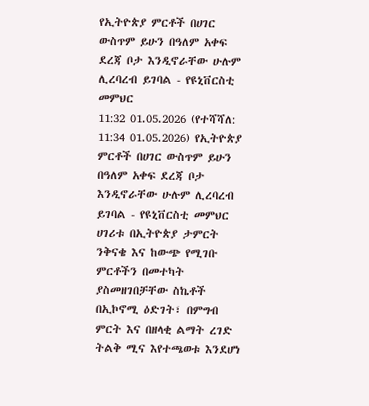የኢትዮጵያ ምርቶች በሀገር ውስጥም ይሁን በዓለም አቀፍ ደረጃ ቦታ እንዲኖራቸው ሁሉም ሊረባረብ ይገባል - የዩኒቨርስቲ መምህር
11:32 01.05.2026 (የተሻሻለ: 11:34 01.05.2026) የኢትዮጵያ ምርቶች በሀገር ውስጥም ይሁን በዓለም አቀፍ ደረጃ ቦታ እንዲኖራቸው ሁሉም ሊረባረብ ይገባል - የዩኒቨርስቲ መምህር
ሀገሪቱ በኢትዮጵያ ታምርት ንቅናቄ እና ከውጭ የሚገቡ ምርቶችን በመተካት ያስመዘገበቻቸው ስኬቶች በኢኮኖሚ ዕድገት፣ በምግብ ምርት እና በዘላቂ ልማት ረገድ ትልቅ ሚና እየተጫወቱ እንደሆነ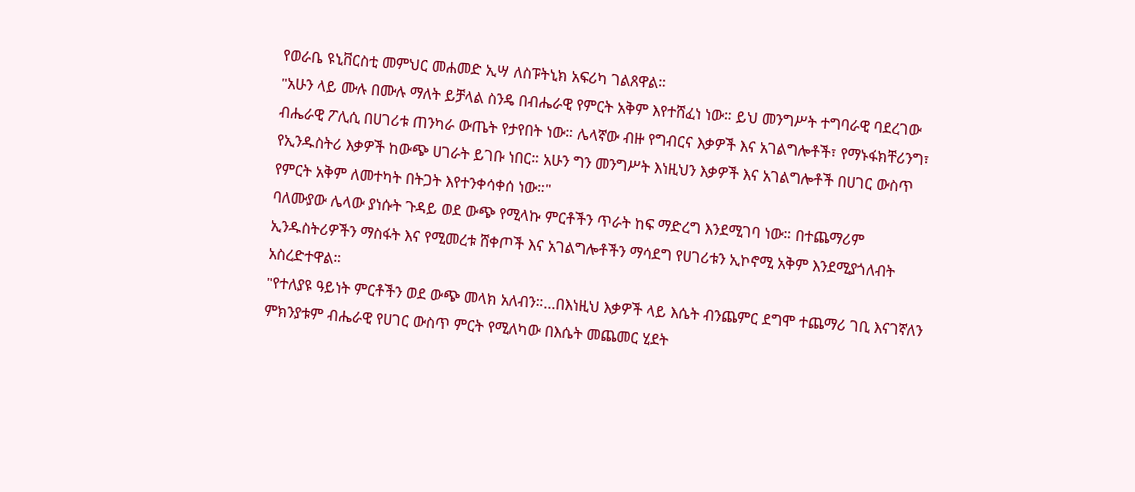የወራቤ ዩኒቨርስቲ መምህር መሐመድ ኢሣ ለስፑትኒክ አፍሪካ ገልጸዋል።
"አሁን ላይ ሙሉ በሙሉ ማለት ይቻላል ስንዴ በብሔራዊ የምርት አቅም እየተሸፈነ ነው። ይህ መንግሥት ተግባራዊ ባደረገው ብሔራዊ ፖሊሲ በሀገሪቱ ጠንካራ ውጤት የታየበት ነው። ሌላኛው ብዙ የግብርና እቃዎች እና አገልግሎቶች፣ የማኑፋክቸሪንግ፣ የኢንዱስትሪ እቃዎች ከውጭ ሀገራት ይገቡ ነበር። አሁን ግን መንግሥት እነዚህን እቃዎች እና አገልግሎቶች በሀገር ውስጥ የምርት አቅም ለመተካት በትጋት እየተንቀሳቀሰ ነው።"
ባለሙያው ሌላው ያነሱት ጉዳይ ወደ ውጭ የሚላኩ ምርቶችን ጥራት ከፍ ማድረግ እንደሚገባ ነው። በተጨማሪም ኢንዱስትሪዎችን ማስፋት እና የሚመረቱ ሸቀጦች እና አገልግሎቶችን ማሳደግ የሀገሪቱን ኢኮኖሚ አቅም እንደሚያጎለብት አስረድተዋል።
"የተለያዩ ዓይነት ምርቶችን ወደ ውጭ መላክ አለብን።...በእነዚህ እቃዎች ላይ እሴት ብንጨምር ደግሞ ተጨማሪ ገቢ እናገኛለን ምክንያቱም ብሔራዊ የሀገር ውስጥ ምርት የሚለካው በእሴት መጨመር ሂደት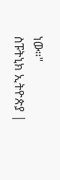ነው።"
ስፑትኒክ ኢትዮጵያ |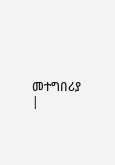መተግበሪያ |